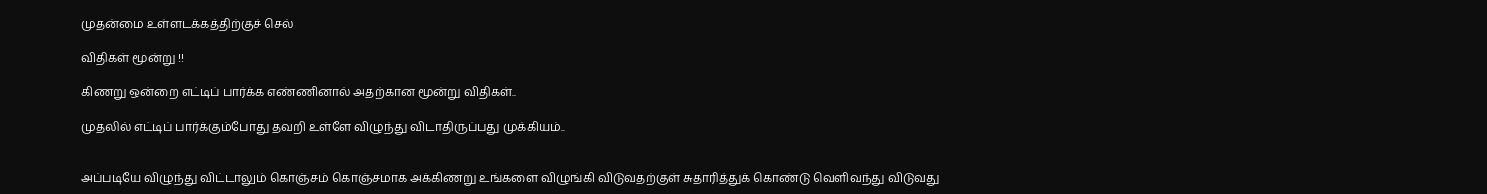முதன்மை உள்ளடக்கத்திற்குச் செல்

விதிகள் மூன்று !!

கிணறு ஒன்றை எட்டிப் பார்க்க எண்ணினால் அதற்கான மூன்று விதிகள்..

முதலில் எட்டிப் பார்க்கும்போது தவறி உள்ளே விழுந்து விடாதிருப்பது முக்கியம்..


அப்படியே விழுந்து விட்டாலும் கொஞ்சம் கொஞ்சமாக அக்கிணறு உங்களை விழுங்கி விடுவதற்குள் சுதாரித்துக் கொண்டு வெளிவந்து விடுவது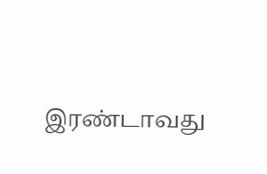இரண்டாவது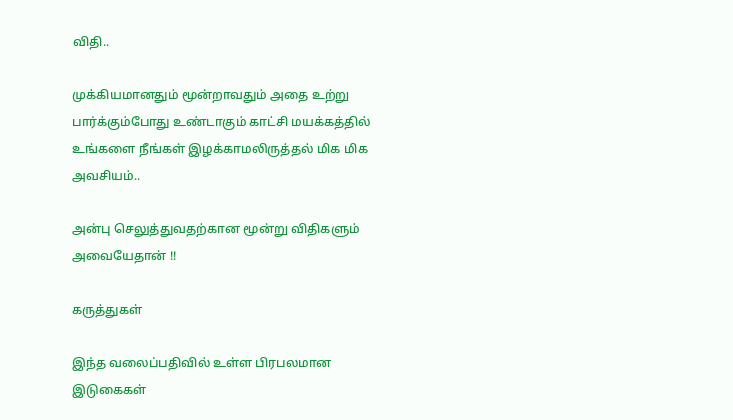விதி..

முக்கியமானதும் மூன்றாவதும் அதை உற்று பார்க்கும்போது உண்டாகும் காட்சி மயக்கத்தில் உங்களை நீங்கள் இழக்காமலிருத்தல் மிக மிக அவசியம்..

அன்பு செலுத்துவதற்கான மூன்று விதிகளும்
அவையேதான் !!

கருத்துகள்

இந்த வலைப்பதிவில் உள்ள பிரபலமான இடுகைகள்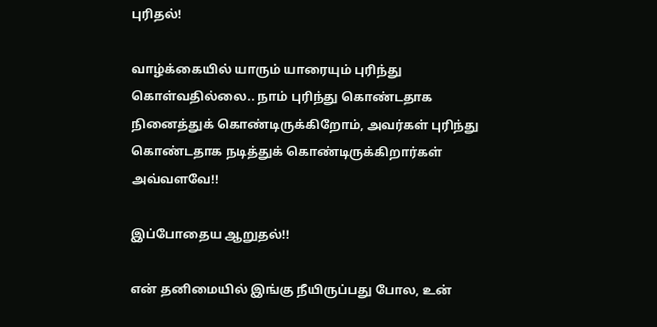புரிதல்!

வாழ்க்கையில் யாரும் யாரையும் புரிந்து கொள்வதில்லை.. நாம் புரிந்து கொண்டதாக  நினைத்துக் கொண்டிருக்கிறோம், அவர்கள் புரிந்து கொண்டதாக நடித்துக் கொண்டிருக்கிறார்கள் அவ்வளவே!!

இப்போதைய ஆறுதல்!!

என் தனிமையில் இங்கு நீயிருப்பது போல, உன்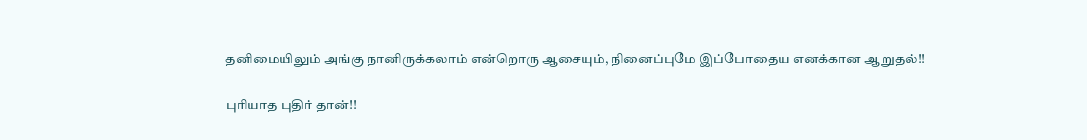தனிமையிலும் அங்கு நானிருக்கலாம் என்றொரு ஆசையும், நினைப்புமே இப்போதைய எனக்கான ஆறுதல்!!

புரியாத புதிர் தான்!!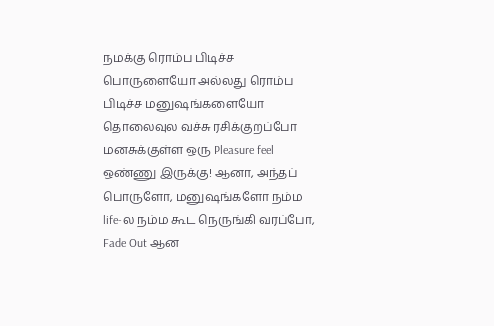நமக்கு ரொம்ப பிடிச்ச பொருளையோ அல்லது ரொம்ப பிடிச்ச மனுஷங்களையோ தொலைவுல வச்சு ரசிக்குறப்போ மனசுக்குள்ள ஒரு Pleasure feel ஒண்ணு இருக்கு! ஆனா, அந்தப் பொருளோ, மனுஷங்களோ நம்ம life-ல நம்ம கூட நெருங்கி வரப்போ, Fade Out ஆன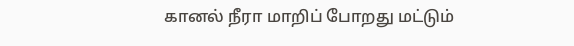கானல் நீரா மாறிப் போறது மட்டும்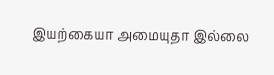இயற்கையா அமையுதா இல்லை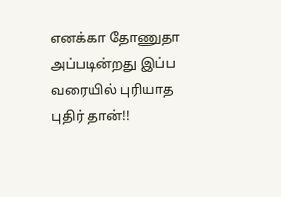எனக்கா தோணுதா அப்படின்றது இப்ப வரையில் புரியாத புதிர் தான்!!